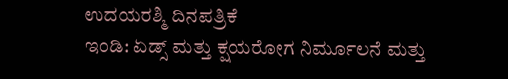ಉದಯರಶ್ಮಿ ದಿನಪತ್ರಿಕೆ
ಇಂಡಿ: ಏಡ್ಸ್ ಮತ್ತು ಕ್ಷಯರೋಗ ನಿರ್ಮೂಲನೆ ಮತ್ತು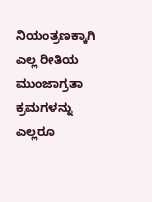ನಿಯಂತ್ರಣಕ್ಕಾಗಿ ಎಲ್ಲ ರೀತಿಯ ಮುಂಜಾಗ್ರತಾ ಕ್ರಮಗಳನ್ನು ಎಲ್ಲರೂ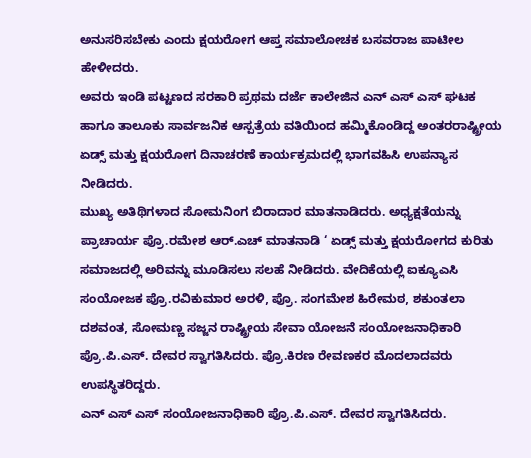ಅನುಸರಿಸಬೇಕು ಎಂದು ಕ್ಷಯರೋಗ ಆಪ್ತ ಸಮಾಲೋಚಕ ಬಸವರಾಜ ಪಾಟೀಲ ಹೇಳೀದರು.
ಅವರು ಇಂಡಿ ಪಟ್ಟಣದ ಸರಕಾರಿ ಪ್ರಥಮ ದರ್ಜೆ ಕಾಲೇಜಿನ ಎನ್ ಎಸ್ ಎಸ್ ಘಟಕ ಹಾಗೂ ತಾಲೂಕು ಸಾರ್ವಜನಿಕ ಆಸ್ಪತ್ರೆಯ ವತಿಯಿಂದ ಹಮ್ಮಿಕೊಂಡಿದ್ದ ಅಂತರರಾಷ್ಟ್ರೀಯ ಏಡ್ಸ್ ಮತ್ತು ಕ್ಷಯರೋಗ ದಿನಾಚರಣೆ ಕಾರ್ಯಕ್ರಮದಲ್ಲಿ ಭಾಗವಹಿಸಿ ಉಪನ್ಯಾಸ ನೀಡಿದರು.
ಮುಖ್ಯ ಅತಿಥಿಗಳಾದ ಸೋಮನಿಂಗ ಬಿರಾದಾರ ಮಾತನಾಡಿದರು. ಅಧ್ಯಕ್ಷತೆಯನ್ನು ಪ್ರಾಚಾರ್ಯ ಪ್ರೊ.ರಮೇಶ ಆರ್.ಎಚ್ ಮಾತನಾಡಿ ‘ ಏಡ್ಸ್ ಮತ್ತು ಕ್ಷಯರೋಗದ ಕುರಿತು ಸಮಾಜದಲ್ಲಿ ಅರಿವನ್ನು ಮೂಡಿಸಲು ಸಲಹೆ ನೀಡಿದರು. ವೇದಿಕೆಯಲ್ಲಿ ಐಕ್ಯೂಎಸಿ ಸಂಯೋಜಕ ಪ್ರೊ.ರವಿಕುಮಾರ ಅರಳಿ, ಪ್ರೊ. ಸಂಗಮೇಶ ಹಿರೇಮಠ, ಶಕುಂತಲಾ ದಶವಂತ, ಸೋಮಣ್ಣ ಸಜ್ಜನ ರಾಷ್ಟ್ರೀಯ ಸೇವಾ ಯೋಜನೆ ಸಂಯೋಜನಾಧಿಕಾರಿ ಪ್ರೊ.ಪಿ.ಎಸ್. ದೇವರ ಸ್ವಾಗತಿಸಿದರು. ಪ್ರೊ.ಕಿರಣ ರೇವಣಕರ ಮೊದಲಾದವರು ಉಪಸ್ಥಿತರಿದ್ದರು.
ಎನ್ ಎಸ್ ಎಸ್ ಸಂಯೋಜನಾಧಿಕಾರಿ ಪ್ರೊ.ಪಿ.ಎಸ್. ದೇವರ ಸ್ವಾಗತಿಸಿದರು.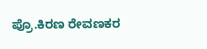ಪ್ರೊ.ಕಿರಣ ರೇವಣಕರ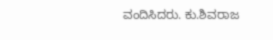ವಂದಿಸಿದರು. ಕು.ಶಿವರಾಜ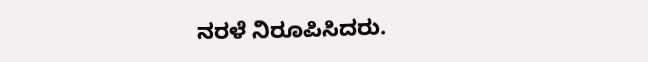ನರಳೆ ನಿರೂಪಿಸಿದರು.